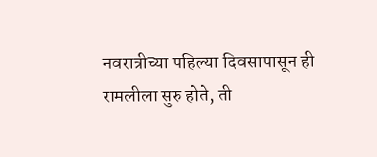नवरात्रीच्या पहिल्या दिवसापासून ही रामलीला सुरु होते, ती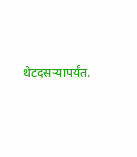थेटदसऱ्यापर्यंत.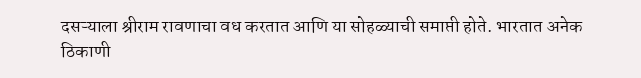दसऱ्याला श्रीराम रावणाचा वध करतात आणि या सोहळ्याची समाप्ती होते. भारतात अनेक ठिकाणी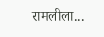रामलीला...